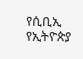የሲቢኢ የኢትዮጵያ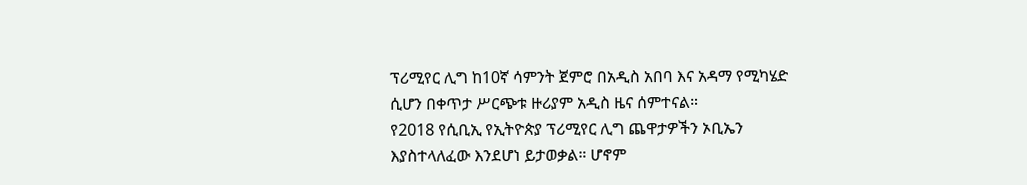ፕሪሚየር ሊግ ከ10ኛ ሳምንት ጀምሮ በአዲስ አበባ እና አዳማ የሚካሄድ ሲሆን በቀጥታ ሥርጭቱ ዙሪያም አዲስ ዜና ሰምተናል።
የ2018 የሲቢኢ የኢትዮጵያ ፕሪሚየር ሊግ ጨዋታዎችን ኦቢኤን እያስተላለፈው እንደሆነ ይታወቃል። ሆኖም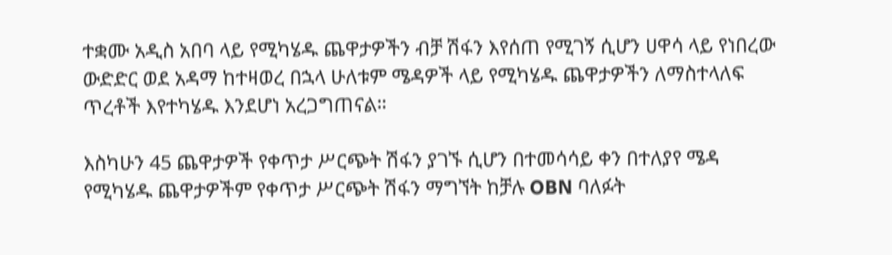ተቋሙ አዲስ አበባ ላይ የሚካሄዱ ጨዋታዎችን ብቻ ሽፋን እየሰጠ የሚገኝ ሲሆን ሀዋሳ ላይ የነበረው ውድድር ወደ አዳማ ከተዛወረ በኋላ ሁለቱም ሜዳዎች ላይ የሚካሄዱ ጨዋታዎችን ለማስተላለፍ ጥረቶች እየተካሄዱ እንደሆነ አረጋግጠናል።

እስካሁን 45 ጨዋታዎች የቀጥታ ሥርጭት ሽፋን ያገኙ ሲሆን በተመሳሳይ ቀን በተለያየ ሜዳ የሚካሄዱ ጨዋታዎችም የቀጥታ ሥርጭት ሽፋን ማግኘት ከቻሉ OBN ባለፉት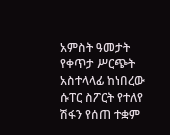አምስት ዓመታት የቀጥታ ሥርጭት አስተላላፊ ከነበረው ሱፐር ስፖርት የተለየ ሽፋን የሰጠ ተቋም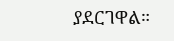ያደርገዋል።